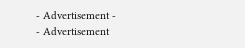- Advertisement -
- Advertisement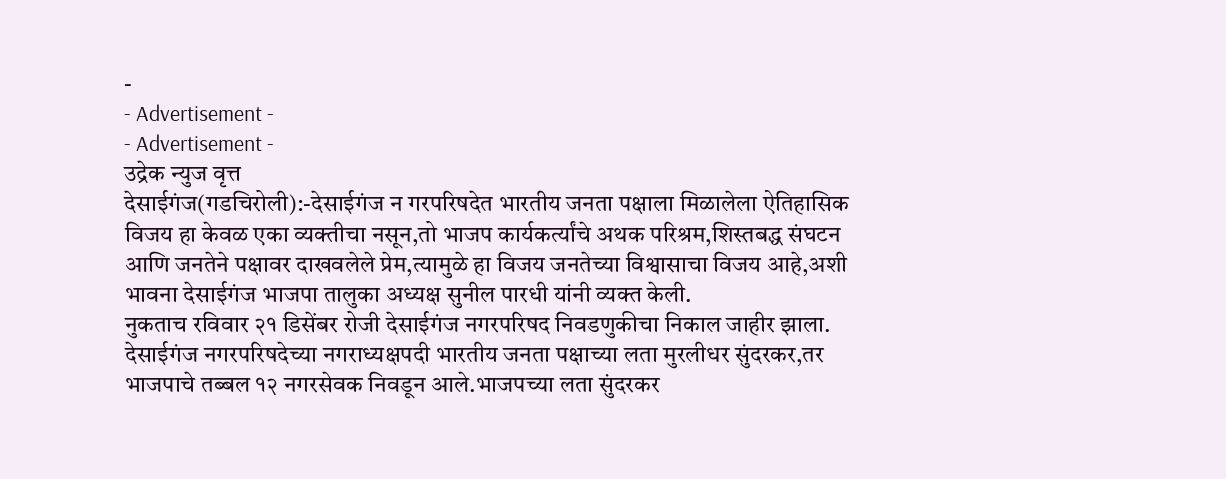-
- Advertisement -
- Advertisement -
उद्रेक न्युज वृत्त
देसाईगंज(गडचिरोली):-देसाईगंज न गरपरिषदेत भारतीय जनता पक्षाला मिळालेला ऐतिहासिक विजय हा केवळ एका व्यक्तीचा नसून,तो भाजप कार्यकर्त्यांचे अथक परिश्रम,शिस्तबद्ध संघटन आणि जनतेने पक्षावर दाखवलेले प्रेम,त्यामुळे हा विजय जनतेच्या विश्वासाचा विजय आहे,अशी भावना देसाईगंज भाजपा तालुका अध्यक्ष सुनील पारधी यांनी व्यक्त केली.
नुकताच रविवार २१ डिसेंबर रोजी देसाईगंज नगरपरिषद निवडणुकीचा निकाल जाहीर झाला. देसाईगंज नगरपरिषदेच्या नगराध्यक्षपदी भारतीय जनता पक्षाच्या लता मुरलीधर सुंदरकर,तर भाजपाचे तब्बल १२ नगरसेवक निवडून आले.भाजपच्या लता सुंदरकर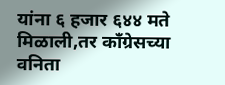यांना ६ हजार ६४४ मते मिळाली,तर काँग्रेसच्या वनिता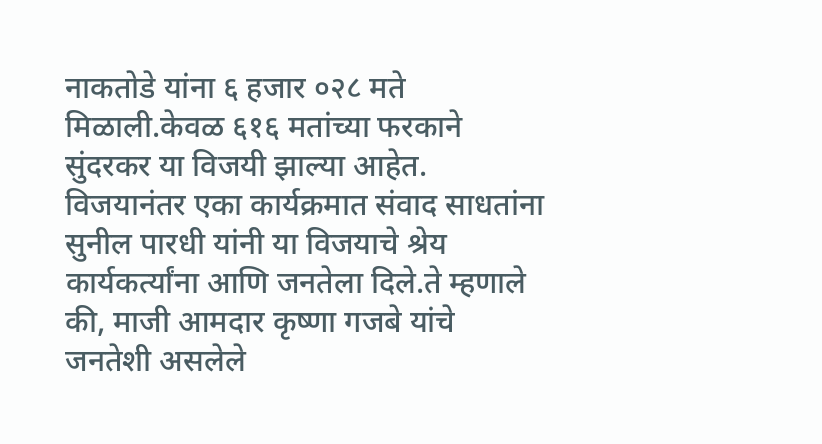नाकतोडे यांना ६ हजार ०२८ मते मिळाली.केवळ ६१६ मतांच्या फरकाने सुंदरकर या विजयी झाल्या आहेत. विजयानंतर एका कार्यक्रमात संवाद साधतांना सुनील पारधी यांनी या विजयाचे श्रेय कार्यकर्त्यांना आणि जनतेला दिले.ते म्हणाले की, माजी आमदार कृष्णा गजबे यांचे जनतेशी असलेले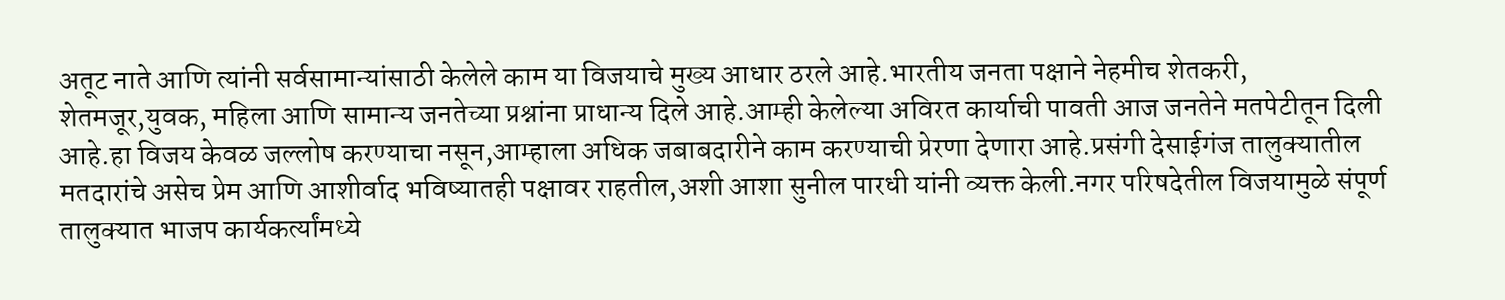अतूट नाते आणि त्यांनी सर्वसामान्यांसाठी केलेले काम या विजयाचे मुख्य आधार ठरले आहे.भारतीय जनता पक्षाने नेहमीच शेतकरी, शेतमजूर,युवक, महिला आणि सामान्य जनतेच्या प्रश्नांना प्राधान्य दिले आहे.आम्ही केलेल्या अविरत कार्याची पावती आज जनतेने मतपेटीतून दिली आहे.हा विजय केवळ जल्लोष करण्याचा नसून,आम्हाला अधिक जबाबदारीने काम करण्याची प्रेरणा देणारा आहे.प्रसंगी देसाईगंज तालुक्यातील मतदारांचे असेच प्रेम आणि आशीर्वाद भविष्यातही पक्षावर राहतील,अशी आशा सुनील पारधी यांनी व्यक्त केली.नगर परिषदेतील विजयामुळे संपूर्ण तालुक्यात भाजप कार्यकर्त्यांमध्ये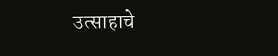उत्साहाचे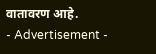वातावरण आहे.
- Advertisement -